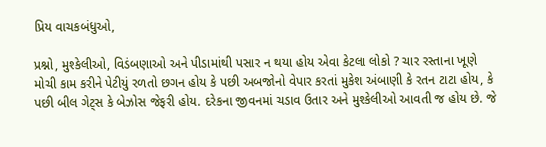પ્રિય વાચકબંધુઓ,

પ્રશ્નો, મુશ્કેલીઓ, વિડંબણાઓ અને પીડામાંથી પસાર ન થયા હોય એવા કેટલા લોકો ? ચાર રસ્તાના ખૂણે મોચી કામ કરીને પેટીયું રળતો છગન હોય કે પછી અબજોનો વેપાર કરતાં મુકેશ અંબાણી કે રતન ટાટા હોય, કે પછી બીલ ગેટ્સ કે બેઝોસ જેફરી હોય. દરેકના જીવનમાં ચડાવ ઉતાર અને મુશ્કેલીઓ આવતી જ હોય છે. જે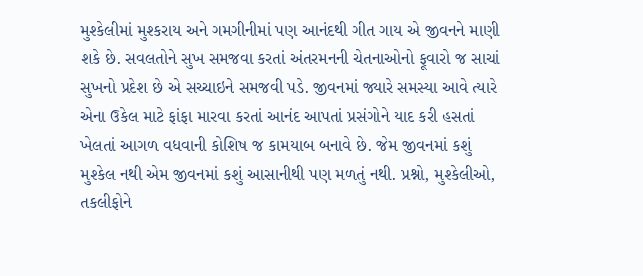મુશ્કેલીમાં મુશ્કરાય અને ગમગીનીમાં પણ આનંદથી ગીત ગાય એ જીવનને માણી શકે છે. સવલતોને સુખ સમજવા કરતાં અંતરમનની ચેતનાઓનો ફૂવારો જ સાચાં સુખનો પ્રદેશ છે એ સચ્ચાઇને સમજવી પડે. જીવનમાં જ્યારે સમસ્યા આવે ત્યારે એના ઉકેલ માટે ફાંફા મારવા કરતાં આનંદ આપતાં પ્રસંગોને યાદ કરી હસતાં ખેલતાં આગળ વધવાની કોશિષ જ કામયાબ બનાવે છે. જેમ જીવનમાં કશું મુશ્કેલ નથી એમ જીવનમાં કશું આસાનીથી પણ મળતું નથી. પ્રશ્નો, મુશ્કેલીઓ, તકલીફોને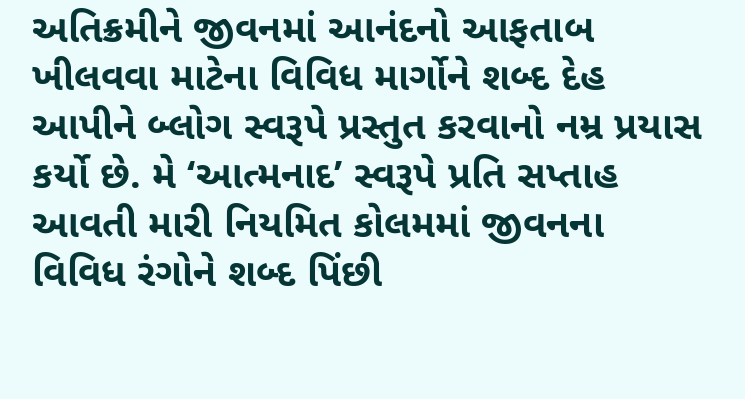અતિક્રમીને જીવનમાં આનંદનો આફતાબ ખીલવવા માટેના વિવિધ માર્ગોને શબ્દ દેહ આપીને બ્લોગ સ્વરૂપે પ્રસ્તુત કરવાનો નમ્ર પ્રયાસ કર્યો છે. મે ‘આત્મનાદ’ સ્વરૂપે પ્રતિ સપ્તાહ આવતી મારી નિયમિત કોલમમાં જીવનના વિવિધ રંગોને શબ્દ પિંછી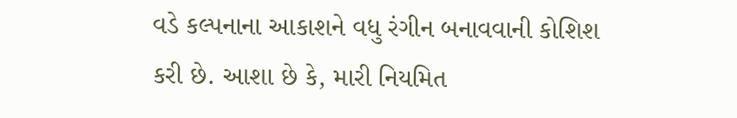વડે કલ્પનાના આકાશને વધુ રંગીન બનાવવાની કોશિશ કરી છે. આશા છે કે, મારી નિયમિત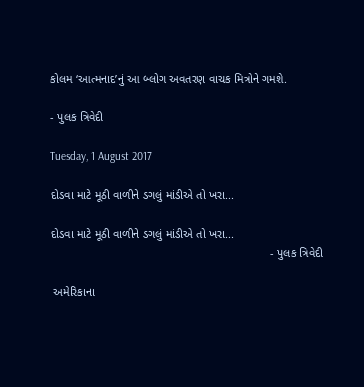કોલમ ‘આત્મનાદ’નું આ બ્લોગ અવતરણ વાચક મિત્રોને ગમશે.

- પુલક ત્રિવેદી

Tuesday, 1 August 2017

દોડવા માટે મૂઠી વાળીને ડગલું માંડીએ તો ખરા...

દોડવા માટે મૂઠી વાળીને ડગલું માંડીએ તો ખરા...
                                                                   - પુલક ત્રિવેદી

 અમેરિકાના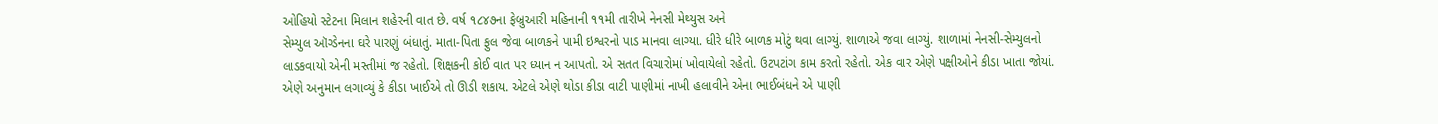ઓહિયો સ્ટેટના મિલાન શહેરની વાત છે. વર્ષ ૧૮૪૭ના ફેબ્રુઆરી મહિનાની ૧૧મી તારીખે નેનસી મેથ્યુસ અને
સેમ્યુલ ઑગ્ડેનના ઘરે પારણું બંધાતું. માતા-પિતા ફુલ જેવા બાળકને પામી ઇશ્વરનો પાડ માનવા લાગ્યા. ધીરે ધીરે બાળક મોટું થવા લાગ્યું. શાળાએ જવા લાગ્યું. શાળામાં નેનસી-સેમ્યુલનો લાડકવાયો એની મસ્તીમાં જ રહેતો. શિક્ષકની કોઈ વાત પર ધ્યાન ન આપતો. એ સતત વિચારોમાં ખોવાયેલો રહેતો. ઉટપટાંગ કામ કરતો રહેતો. એક વાર એણે પક્ષીઓને કીડા ખાતા જોયાં. એણે અનુમાન લગાવ્યું કે કીડા ખાઈએ તો ઊડી શકાય. એટલે એણે થોડા કીડા વાટી પાણીમાં નાખી હલાવીને એના ભાઈબંધને એ પાણી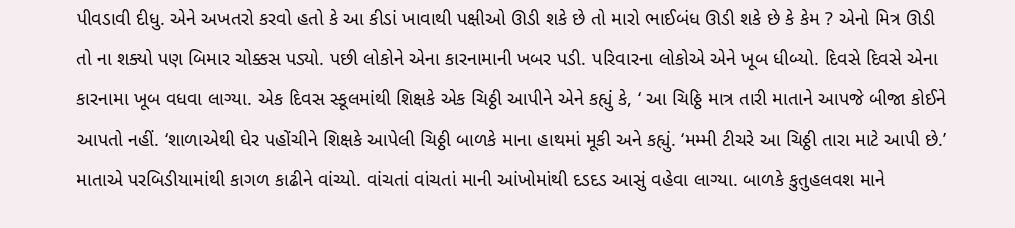પીવડાવી દીધુ. એને અખતરો કરવો હતો કે આ કીડાં ખાવાથી પક્ષીઓ ઊડી શકે છે તો મારો ભાઈબંધ ઊડી શકે છે કે કેમ ? એનો મિત્ર ઊડી તો ના શક્યો પણ બિમાર ચોક્કસ પડ્યો. પછી લોકોને એના કારનામાની ખબર પડી. પરિવારના લોકોએ એને ખૂબ ધીબ્યો. દિવસે દિવસે એના કારનામા ખૂબ વધવા લાગ્યા. એક દિવસ સ્કૂલમાંથી શિક્ષકે એક ચિઠ્ઠી આપીને એને કહ્યું કે, ‘ આ ચિઠ્ઠિ માત્ર તારી માતાને આપજે બીજા કોઈને આપતો નહીં. ‘શાળાએથી ઘેર પહોંચીને શિક્ષકે આપેલી ચિઠ્ઠી બાળકે માના હાથમાં મૂકી અને કહ્યું. ‘મમ્મી ટીચરે આ ચિઠ્ઠી તારા માટે આપી છે.’ માતાએ પરબિડીયામાંથી કાગળ કાઢીને વાંચ્યો. વાંચતાં વાંચતાં માની આંખોમાંથી દડદડ આસું વહેવા લાગ્યા. બાળકે કુતુહલવશ માને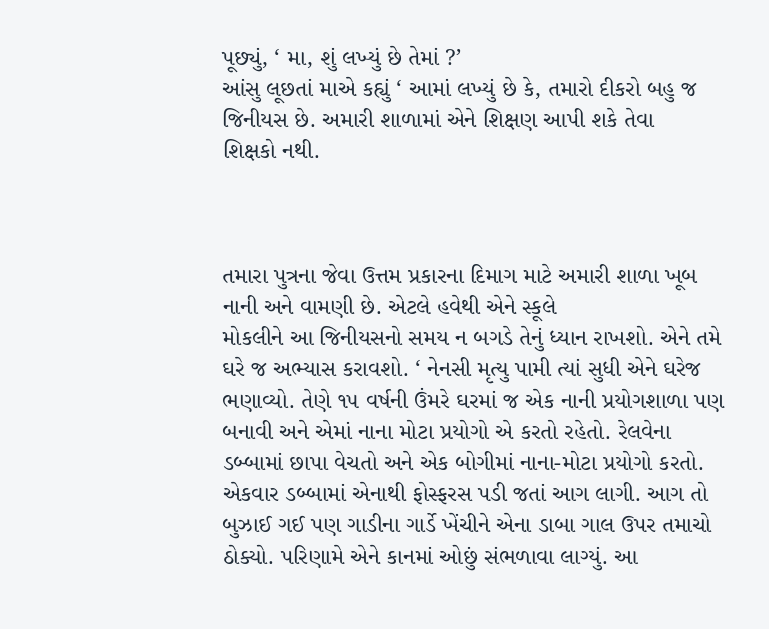પૂછ્યું, ‘ મા, શું લખ્યું છે તેમાં ?’
આંસુ લૂછતાં માએ કહ્યું ‘ આમાં લખ્યું છે કે, તમારો દીકરો બહુ જ જિનીયસ છે. અમારી શાળામાં એને શિક્ષણ આપી શકે તેવા
શિક્ષકો નથી.



તમારા પુત્રના જેવા ઉત્તમ પ્રકારના દિમાગ માટે અમારી શાળા ખૂબ નાની અને વામણી છે. એટલે હવેથી એને સ્કૂલે
મોકલીને આ જિનીયસનો સમય ન બગડે તેનું ધ્યાન રાખશો. એને તમે ઘરે જ અભ્યાસ કરાવશો. ‘ નેનસી મૃત્યુ પામી ત્યાં સુધી એને ઘરેજ ભણાવ્યો. તેણે ૧૫ વર્ષની ઉંમરે ઘરમાં જ એક નાની પ્રયોગશાળા પણ બનાવી અને એમાં નાના મોટા પ્રયોગો એ કરતો રહેતો. રેલવેના ડબ્બામાં છાપા વેચતો અને એક બોગીમાં નાના-મોટા પ્રયોગો કરતો. એકવાર ડબ્બામાં એનાથી ફોસ્ફરસ પડી જતાં આગ લાગી. આગ તો બુઝાઈ ગઈ પણ ગાડીના ગાર્ડે ખેંચીને એના ડાબા ગાલ ઉપર તમાચો ઠોક્યો. પરિણામે એને કાનમાં ઓછું સંભળાવા લાગ્યું. આ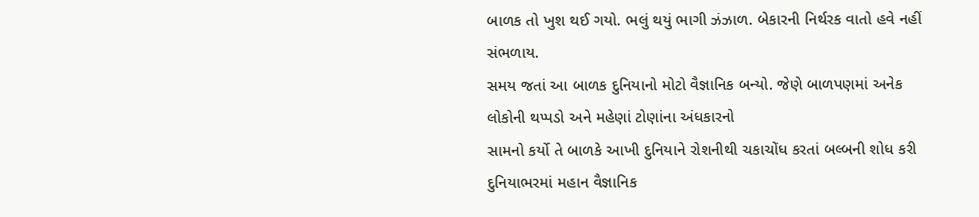બાળક તો ખુશ થઈ ગયો. ભલું થયું ભાગી ઝંઝાળ. બેકારની નિર્થરક વાતો હવે નહીં સંભળાય.
સમય જતાં આ બાળક દુનિયાનો મોટો વૈજ્ઞાનિક બન્યો. જેણે બાળપણમાં અનેક લોકોની થપ્પડો અને મહેણાં ટોણાંના અંધકારનો
સામનો કર્યો તે બાળકે આખી દુનિયાને રોશનીથી ચકાચોંધ કરતાં બલ્બની શોધ કરી દુનિયાભરમાં મહાન વૈજ્ઞાનિક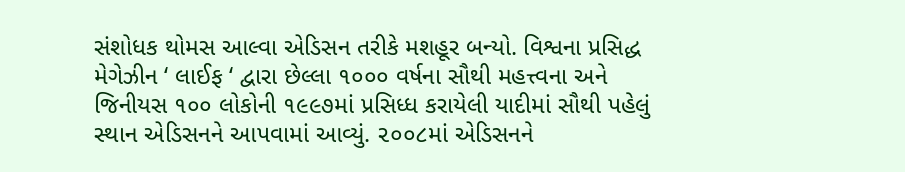સંશોધક થોમસ આલ્વા એડિસન તરીકે મશહૂર બન્યો. વિશ્વના પ્રસિદ્ધ મેગેઝીન ‘ લાઈફ ‘ દ્વારા છેલ્લા ૧૦૦૦ વર્ષના સૌથી મહત્ત્વના અને જિનીયસ ૧૦૦ લોકોની ૧૯૯૭માં પ્રસિધ્ધ કરાયેલી યાદીમાં સૌથી પહેલું સ્થાન એડિસનને આપવામાં આવ્યું. ૨૦૦૮માં એડિસનને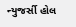ન્યુજર્સી હોલ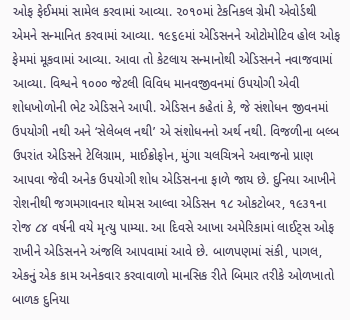ઓફ ફેઈમમાં સામેલ કરવામાં આવ્યા. ૨૦૧૦માં ટેકનિકલ ગ્રેમી એવોર્ડથી એમને સન્માનિત કરવામાં આવ્યા. ૧૯૬૯માં એડિસનને ઓટોમોટિવ હોલ ઓફ ફેમમાં મૂકવામાં આવ્યા. આવા તો કેટલાય સન્માનોથી એડિસનને નવાજવામાં આવ્યા. વિશ્વને ૧૦૦૦ જેટલી વિવિધ માનવજીવનમાં ઉપયોગી એવી શોધખોળોની ભેટ એડિસને આપી. એડિસન કહેતાં કે, જે સંશોધન જીવનમાં ઉપયોગી નથી અને ‘સેલેબલ નથી’ એ સંશોધનનો અર્થ નથી. વિજળીના બલ્બ ઉપરાંત એડિસને ટેલિગ્રામ, માઈક્રોફોન, મુંગા ચલચિત્રને અવાજનો પ્રાણ આપવા જેવી અનેક ઉપયોગી શોધ એડિસનના ફાળે જાય છે. દુનિયા આખીને રોશનીથી જગમગાવનાર થોમસ આલ્વા એડિસન ૧૮ ઓકટોબર, ૧૯૩૧ના રોજ ૮૪ વર્ષની વયે મૃત્યુ પામ્યા. આ દિવસે આખા અમેરિકામાં લાઈટ્સ ઓફ રાખીને એડિસનને અંજલિ આપવામાં આવે છે. બાળપણમાં સંકી, પાગલ, એકનું એક કામ અનેકવાર કરવાવાળો માનસિક રીતે બિમાર તરીકે ઓળખાતો બાળક દુનિયા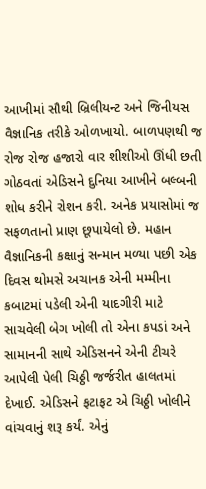આખીમાં સૌથી બ્રિલીયન્ટ અને જિનીયસ વૈજ્ઞાનિક તરીકે ઓળખાયો. બાળપણથી જ રોજ રોજ હજારો વાર શીશીઓ ઊંધી છતી ગોઠવતાં એડિસને દુનિયા આખીને બલ્બની શોધ કરીને રોશન કરી. અનેક પ્રયાસોમાં જ સફળતાનો પ્રાણ છૂપાયેલો છે. મહાન વૈજ્ઞાનિકની કક્ષાનું સન્માન મળ્યા પછી એક દિવસ થોમસે અચાનક એની મમ્મીના કબાટમાં પડેલી એની યાદગીરી માટે સાચવેલી બેગ ખોલી તો એના કપડાં અને સામાનની સાથે એડિસનને એની ટીચરે આપેલી પેલી ચિઠ્ઠી જર્જરીત હાલતમાં દેખાઈ. એડિસને ફટાફટ એ ચિઠ્ઠી ખોલીને વાંચવાનું શરૂ કર્યં. એનું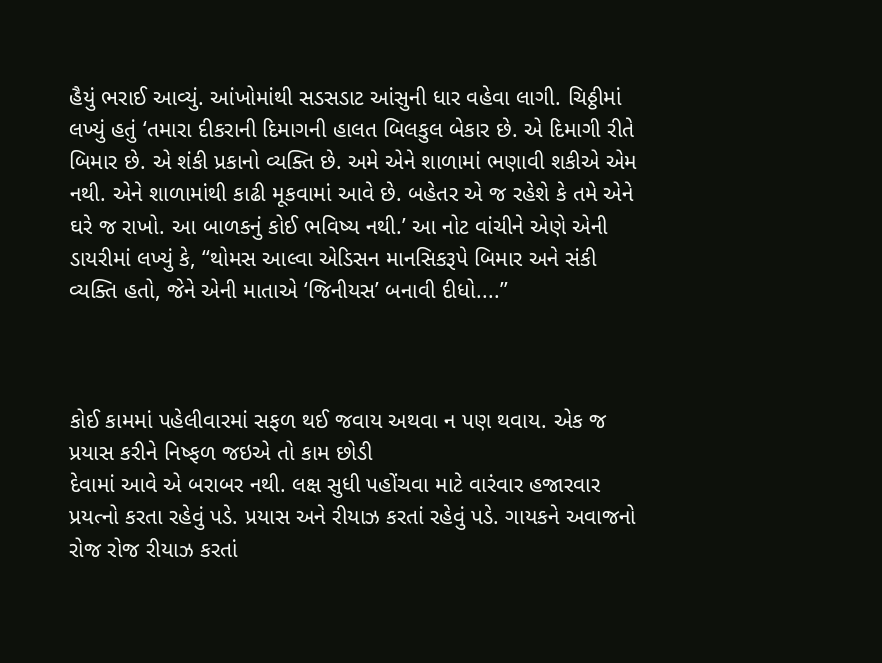હૈયું ભરાઈ આવ્યું. આંખોમાંથી સડસડાટ આંસુની ધાર વહેવા લાગી. ચિઠ્ઠીમાં લખ્યું હતું ‘તમારા દીકરાની દિમાગની હાલત બિલકુલ બેકાર છે. એ દિમાગી રીતે બિમાર છે. એ શંકી પ્રકાનો વ્યક્તિ છે. અમે એને શાળામાં ભણાવી શકીએ એમ નથી. એને શાળામાંથી કાઢી મૂકવામાં આવે છે. બહેતર એ જ રહેશે કે તમે એને ઘરે જ રાખો. આ બાળકનું કોઈ ભવિષ્ય નથી.’ આ નોટ વાંચીને એણે એની ડાયરીમાં લખ્યું કે, ‘‘થોમસ આલ્વા એડિસન માનસિકરૂપે બિમાર અને સંકી વ્યક્તિ હતો, જેને એની માતાએ ‘જિનીયસ’ બનાવી દીધો....’’



કોઈ કામમાં પહેલીવારમાં સફળ થઈ જવાય અથવા ન પણ થવાય. એક જ પ્રયાસ કરીને નિષ્ફળ જઇએ તો કામ છોડી
દેવામાં આવે એ બરાબર નથી. લક્ષ સુધી પહોંચવા માટે વારંવાર હજારવાર પ્રયત્નો કરતા રહેવું પડે. પ્રયાસ અને રીયાઝ કરતાં રહેવું પડે. ગાયકને અવાજનો રોજ રોજ રીયાઝ કરતાં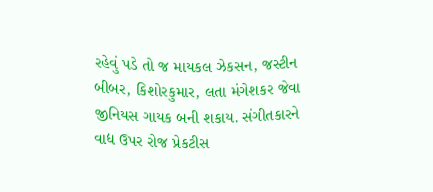રહેવું પડે તો જ માયકલ ઝેકસન, જસ્ટીન બીબર, કિશોરકુમાર, લતા મંગેશકર જેવા જીનિયસ ગાયક બની શકાય. સંગીતકારને વાદ્ય ઉપર રોજ પ્રેકટીસ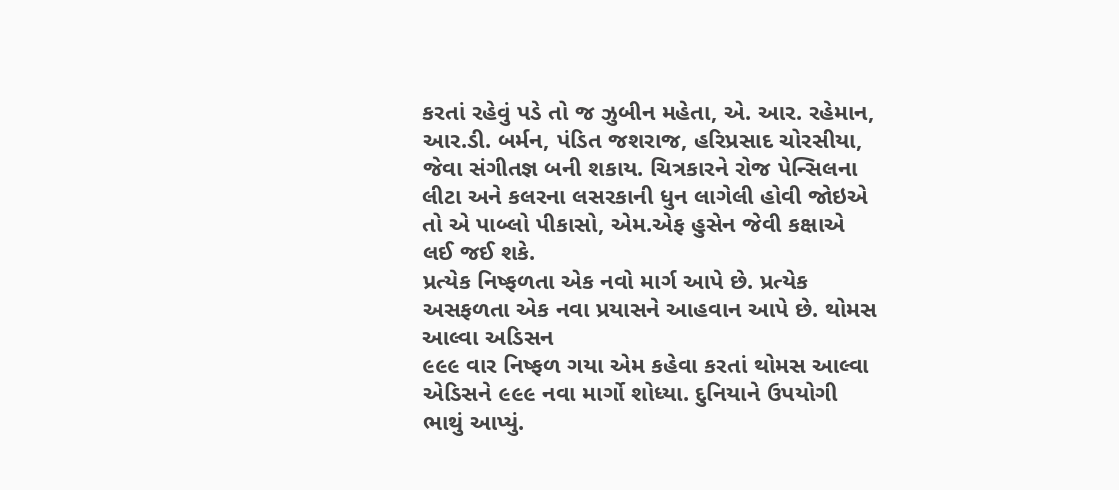કરતાં રહેવું પડે તો જ ઝુબીન મહેતા, એ. આર. રહેમાન, આર.ડી. બર્મન, પંડિત જશરાજ, હરિપ્રસાદ ચોરસીયા, જેવા સંગીતજ્ઞ બની શકાય. ચિત્રકારને રોજ પેન્સિલના લીટા અને કલરના લસરકાની ધુન લાગેલી હોવી જોઇએ તો એ પાબ્લો પીકાસો, એમ.એફ હુસેન જેવી કક્ષાએ લઈ જઈ શકે.
પ્રત્યેક નિષ્ફળતા એક નવો માર્ગ આપે છે. પ્રત્યેક અસફળતા એક નવા પ્રયાસને આહવાન આપે છે. થોમસ આલ્વા અડિસન
૯૯૯ વાર નિષ્ફળ ગયા એમ કહેવા કરતાં થોમસ આલ્વા એડિસને ૯૯૯ નવા માર્ગો શોધ્યા. દુનિયાને ઉપયોગી ભાથું આપ્યું.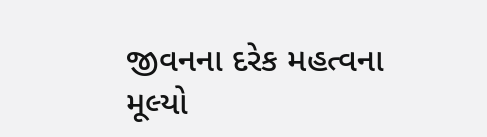જીવનના દરેક મહત્વના મૂલ્યો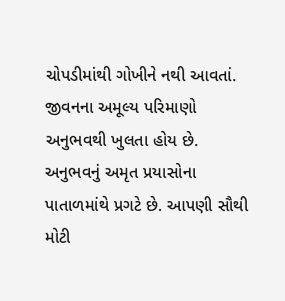ચોપડીમાંથી ગોખીને નથી આવતાં. જીવનના અમૂલ્ય પરિમાણો અનુભવથી ખુલતા હોય છે. અનુભવનું અમૃત પ્રયાસોના પાતાળમાંથે પ્રગટે છે. આપણી સૌથી મોટી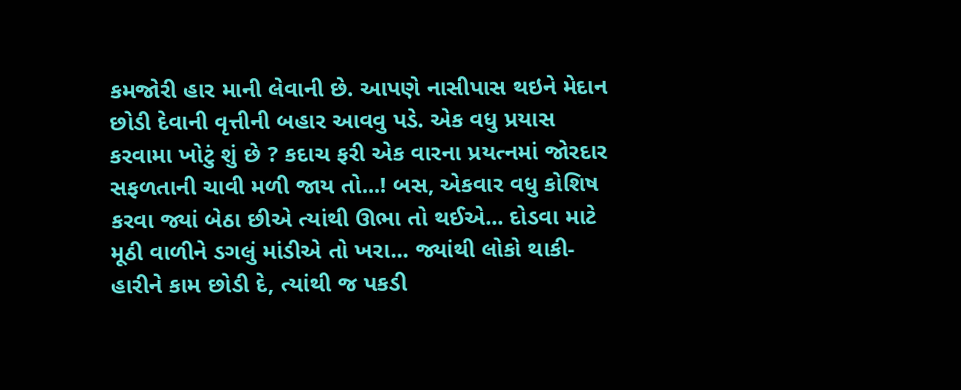કમજોરી હાર માની લેવાની છે. આપણે નાસીપાસ થઇને મેદાન છોડી દેવાની વૃત્તીની બહાર આવવુ પડે. એક વધુ પ્રયાસ કરવામા ખોટું શું છે ? કદાચ ફરી એક વારના પ્રયત્નમાં જોરદાર સફળતાની ચાવી મળી જાય તો...! બસ, એકવાર વધુ કોશિષ કરવા જ્યાં બેઠા છીએ ત્યાંથી ઊભા તો થઈએ... દોડવા માટે મૂઠી વાળીને ડગલું માંડીએ તો ખરા... જ્યાંથી લોકો થાકી-હારીને કામ છોડી દે, ત્યાંથી જ પકડી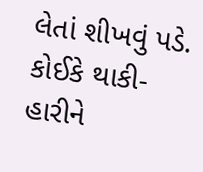લેતાં શીખવું પડે. કોઈકે થાકી-હારીને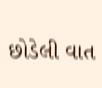છોડેલી વાત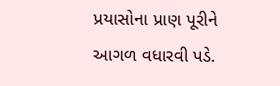પ્રયાસોના પ્રાણ પૂરીને આગળ વધારવી પડે.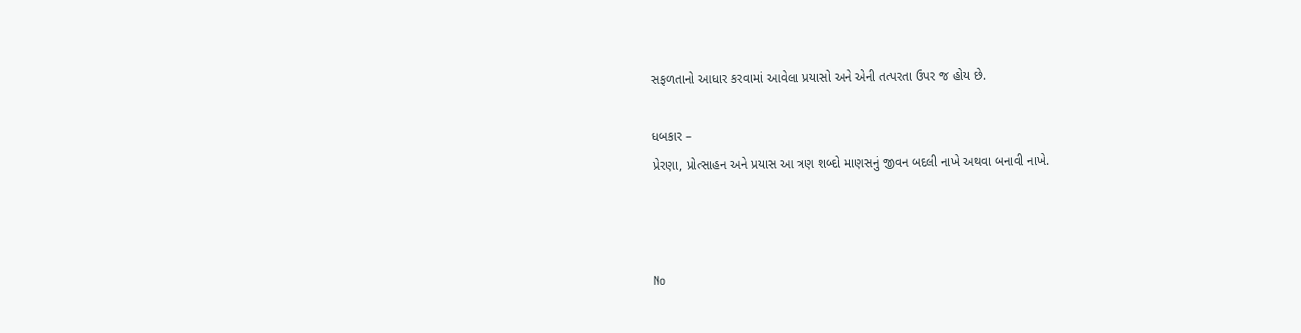સફળતાનો આધાર કરવામાં આવેલા પ્રયાસો અને એની તત્પરતા ઉપર જ હોય છે.

ધબકાર –
પ્રેરણા, પ્રોત્સાહન અને પ્રયાસ આ ત્રણ શબ્દો માણસનું જીવન બદલી નાખે અથવા બનાવી નાખે.



No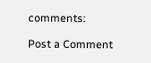comments:

Post a Comment